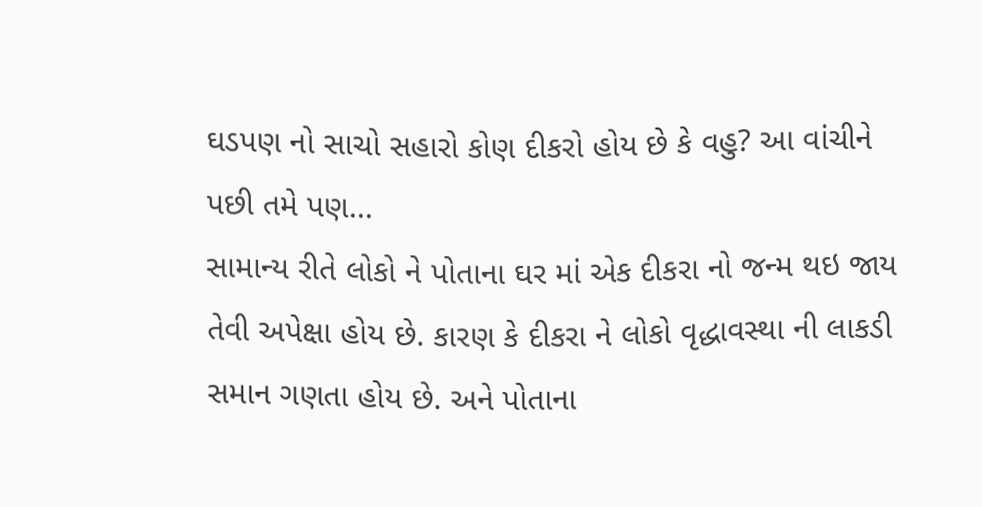ઘડપણ નો સાચો સહારો કોણ દીકરો હોય છે કે વહુ? આ વાંચીને પછી તમે પણ...
સામાન્ય રીતે લોકો ને પોતાના ઘર માં એક દીકરા નો જન્મ થઇ જાય તેવી અપેક્ષા હોય છે. કારણ કે દીકરા ને લોકો વૃદ્ધાવસ્થા ની લાકડી સમાન ગણતા હોય છે. અને પોતાના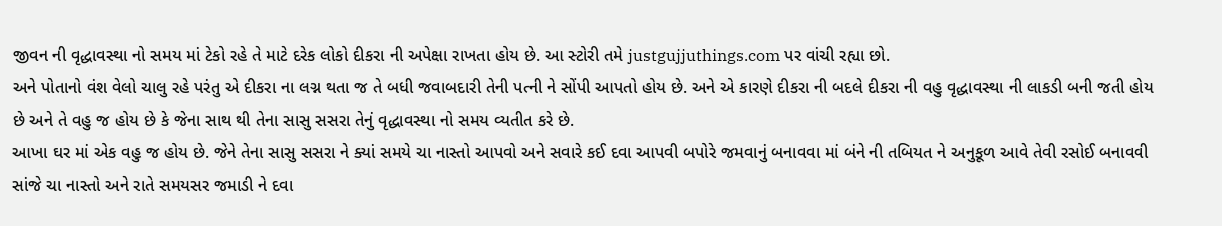જીવન ની વૃદ્ધાવસ્થા નો સમય માં ટેકો રહે તે માટે દરેક લોકો દીકરા ની અપેક્ષા રાખતા હોય છે. આ સ્ટોરી તમે justgujjuthings.com પર વાંચી રહ્યા છો.
અને પોતાનો વંશ વેલો ચાલુ રહે પરંતુ એ દીકરા ના લગ્ન થતા જ તે બધી જવાબદારી તેની પત્ની ને સોંપી આપતો હોય છે. અને એ કારણે દીકરા ની બદલે દીકરા ની વહુ વૃદ્ધાવસ્થા ની લાકડી બની જતી હોય છે અને તે વહુ જ હોય છે કે જેના સાથ થી તેના સાસુ સસરા તેનું વૃદ્ધાવસ્થા નો સમય વ્યતીત કરે છે.
આખા ઘર માં એક વહુ જ હોય છે. જેને તેના સાસુ સસરા ને ક્યાં સમયે ચા નાસ્તો આપવો અને સવારે કઈ દવા આપવી બપોરે જમવાનું બનાવવા માં બંને ની તબિયત ને અનુકૂળ આવે તેવી રસોઈ બનાવવી સાંજે ચા નાસ્તો અને રાતે સમયસર જમાડી ને દવા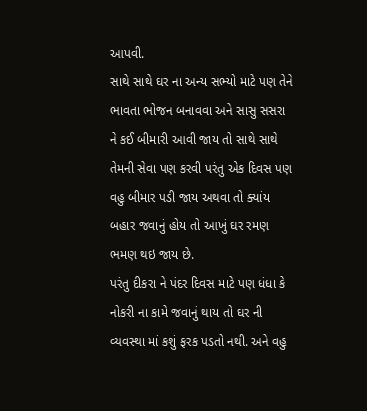આપવી.
સાથે સાથે ઘર ના અન્ય સભ્યો માટે પણ તેને ભાવતા ભોજન બનાવવા અને સાસુ સસરા ને કઈ બીમારી આવી જાય તો સાથે સાથે તેમની સેવા પણ કરવી પરંતુ એક દિવસ પણ વહુ બીમાર પડી જાય અથવા તો ક્યાંય બહાર જવાનું હોય તો આખું ઘર રમણ ભમણ થઇ જાય છે.
પરંતુ દીકરા ને પંદર દિવસ માટે પણ ધંધા કે નોકરી ના કામે જવાનું થાય તો ઘર ની વ્યવસ્થા માં કશું ફરક પડતો નથી. અને વહુ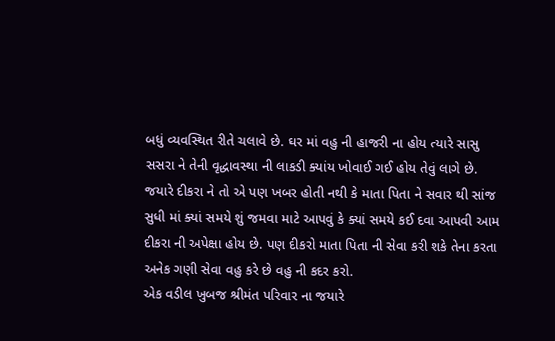બધું વ્યવસ્થિત રીતે ચલાવે છે. ઘર માં વહુ ની હાજરી ના હોય ત્યારે સાસુ સસરા ને તેની વૃદ્ધાવસ્થા ની લાકડી ક્યાંય ખોવાઈ ગઈ હોય તેવું લાગે છે.
જયારે દીકરા ને તો એ પણ ખબર હોતી નથી કે માતા પિતા ને સવાર થી સાંજ સુધી માં ક્યાં સમયે શું જમવા માટે આપવું કે ક્યાં સમયે કઈ દવા આપવી આમ દીકરા ની અપેક્ષા હોય છે. પણ દીકરો માતા પિતા ની સેવા કરી શકે તેના કરતા અનેક ગણી સેવા વહુ કરે છે વહુ ની કદર કરો.
એક વડીલ ખુબજ શ્રીમંત પરિવાર ના જયારે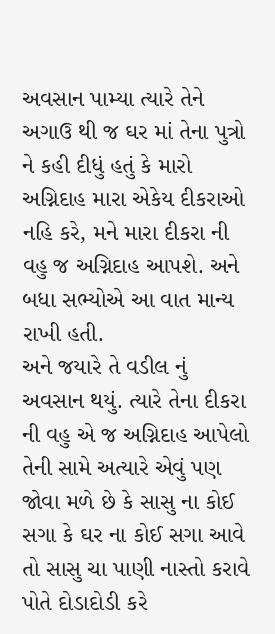અવસાન પામ્યા ત્યારે તેને અગાઉ થી જ ઘર માં તેના પુત્રો ને કહી દીધું હતું કે મારો અગ્નિદાહ મારા એકેય દીકરાઓ નહિ કરે, મને મારા દીકરા ની વહુ જ અગ્નિદાહ આપશે. અને બધા સભ્યોએ આ વાત માન્ય રાખી હતી.
અને જયારે તે વડીલ નું અવસાન થયું. ત્યારે તેના દીકરા ની વહુ એ જ અગ્નિદાહ આપેલો તેની સામે અત્યારે એવું પણ જોવા મળે છે કે સાસુ ના કોઈ સગા કે ઘર ના કોઈ સગા આવે તો સાસુ ચા પાણી નાસ્તો કરાવે પોતે દોડાદોડી કરે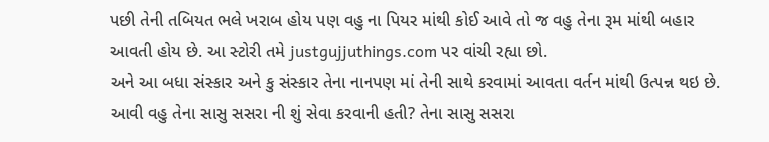પછી તેની તબિયત ભલે ખરાબ હોય પણ વહુ ના પિયર માંથી કોઈ આવે તો જ વહુ તેના રૂમ માંથી બહાર આવતી હોય છે. આ સ્ટોરી તમે justgujjuthings.com પર વાંચી રહ્યા છો.
અને આ બધા સંસ્કાર અને કુ સંસ્કાર તેના નાનપણ માં તેની સાથે કરવામાં આવતા વર્તન માંથી ઉત્પન્ન થઇ છે. આવી વહુ તેના સાસુ સસરા ની શું સેવા કરવાની હતી? તેના સાસુ સસરા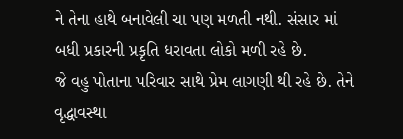ને તેના હાથે બનાવેલી ચા પણ મળતી નથી. સંસાર માં બધી પ્રકારની પ્રકૃતિ ધરાવતા લોકો મળી રહે છે.
જે વહુ પોતાના પરિવાર સાથે પ્રેમ લાગણી થી રહે છે. તેને વૃદ્ધાવસ્થા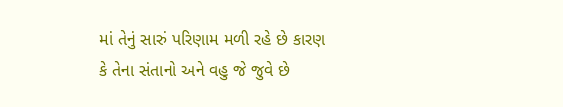માં તેનું સારું પરિણામ મળી રહે છે કારણ કે તેના સંતાનો અને વહુ જે જુવે છે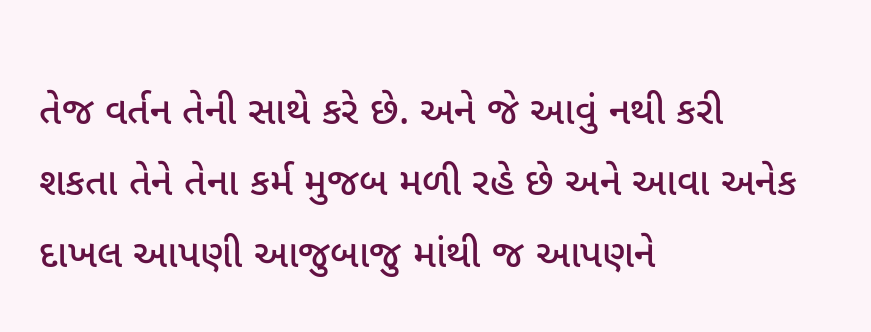તેજ વર્તન તેની સાથે કરે છે. અને જે આવું નથી કરી શકતા તેને તેના કર્મ મુજબ મળી રહે છે અને આવા અનેક દાખલ આપણી આજુબાજુ માંથી જ આપણને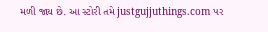મળી જાય છે. આ સ્ટોરી તમે justgujjuthings.com પર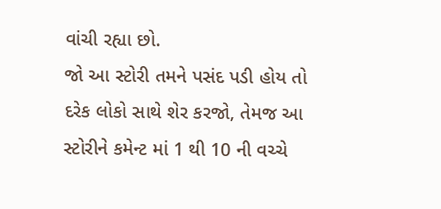વાંચી રહ્યા છો.
જો આ સ્ટોરી તમને પસંદ પડી હોય તો દરેક લોકો સાથે શેર કરજો, તેમજ આ સ્ટોરીને કમેન્ટ માં 1 થી 10 ની વચ્ચે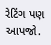રેટિંગ પણ આપજો.